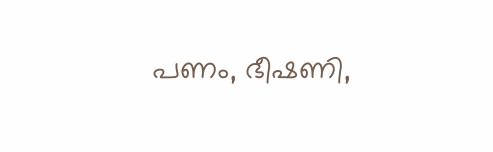പണം, ഭീഷണി,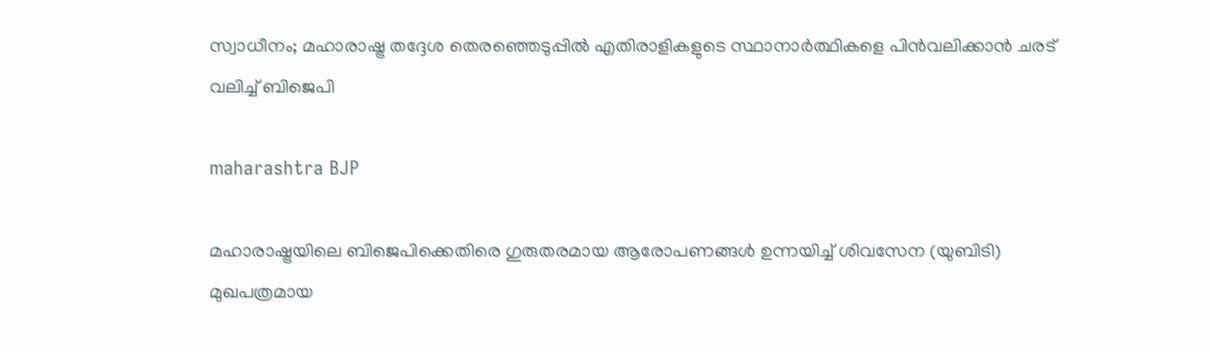സ്വാധീനം; മഹാരാഷ്ട്ര തദ്ദേശ തെരഞ്ഞെടുപ്പിൽ എതിരാളികളുടെ സ്ഥാനാർത്ഥികളെ പിൻവലിക്കാൻ ചരട് വലിച്ച് ബിജെപി

maharashtra BJP

മഹാരാഷ്ട്രയിലെ ബിജെപിക്കെതിരെ ഗുരുതരമായ ആരോപണങ്ങൾ ഉന്നയിച്ച് ശിവസേന (യുബിടി) മുഖപത്രമായ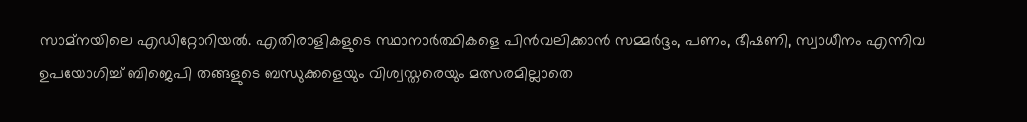സാമ്‌നയിലെ എഡിറ്റോറിയൽ. എതിരാളികളുടെ സ്ഥാനാർത്ഥികളെ പിൻവലിക്കാൻ സമ്മർദ്ദം, പണം, ഭീഷണി, സ്വാധീനം എന്നിവ ഉപയോഗിച്ച് ബിജെപി തങ്ങളുടെ ബന്ധുക്കളെയും വിശ്വസ്തരെയും മത്സരമില്ലാതെ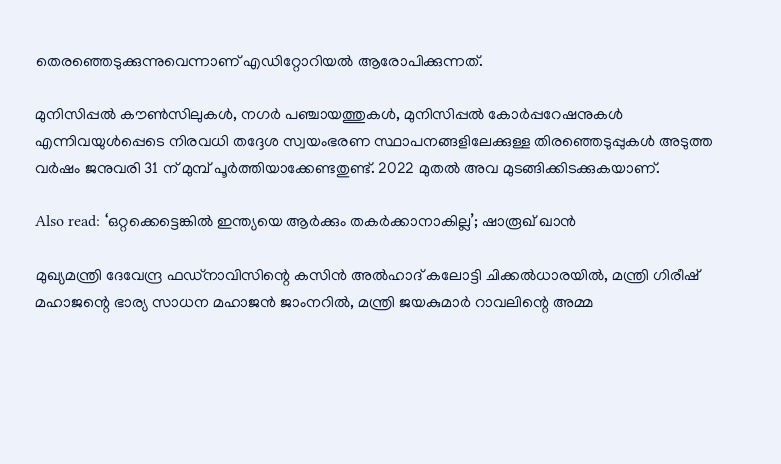തെരഞ്ഞെടുക്കുന്നുവെന്നാണ് എഡിറ്റോറിയൽ ആരോപിക്കുന്നത്.

മുനിസിപ്പൽ കൗൺസിലുകൾ, നഗർ പഞ്ചായത്തുകൾ, മുനിസിപ്പൽ കോർപ്പറേഷനുകൾ എന്നിവയുൾപ്പെടെ നിരവധി തദ്ദേശ സ്വയംഭരണ സ്ഥാപനങ്ങളിലേക്കുള്ള തിരഞ്ഞെടുപ്പുകൾ അടുത്ത വർഷം ജനുവരി 31 ന് മുമ്പ് പൂർത്തിയാക്കേണ്ടതുണ്ട്. 2022 മുതൽ അവ മുടങ്ങിക്കിടക്കുകയാണ്.

Also read: ‘ഒറ്റക്കെട്ടെങ്കിൽ ഇന്ത്യയെ ആർക്കും തകർക്കാനാകില്ല’; ഷാരൂഖ് ഖാൻ

മുഖ്യമന്ത്രി ദേവേന്ദ്ര ഫഡ്‌നാവിസിന്റെ കസിൻ അൽഹാദ് കലോട്ടി ചിക്കൽധാരയിൽ, മന്ത്രി ഗിരീഷ് മഹാജന്റെ ഭാര്യ സാധന മഹാജൻ ജാംനറിൽ, മന്ത്രി ജയകുമാർ റാവലിന്റെ അമ്മ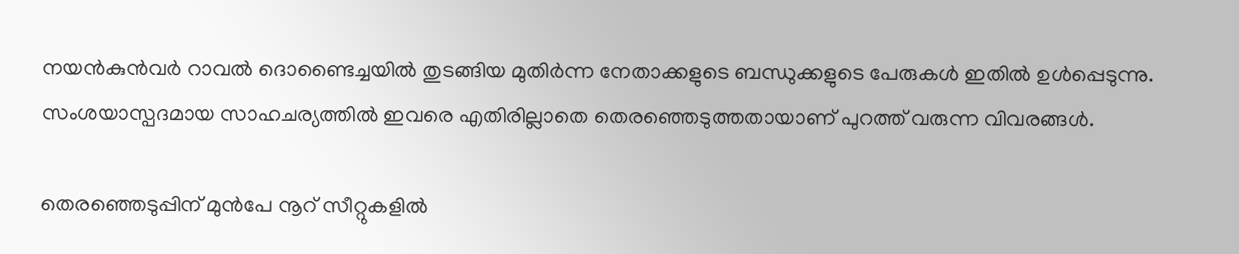നയൻകുൻവർ റാവൽ ദൊണ്ടൈച്ചയിൽ തുടങ്ങിയ മുതിർന്ന നേതാക്കളുടെ ബന്ധുക്കളുടെ പേരുകൾ ഇതിൽ ഉൾപ്പെടുന്നു. സംശയാസ്പദമായ സാഹചര്യത്തിൽ ഇവരെ എതിരില്ലാതെ തെരഞ്ഞെടുത്തതായാണ് പുറത്ത് വരുന്ന വിവരങ്ങൾ.

തെരഞ്ഞെടുപ്പിന് മുൻപേ നൂറ് സീറ്റുകളിൽ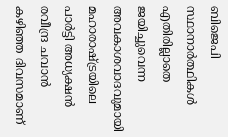ബിജെപി സ്ഥാനാർത്ഥികൾ എതിരില്ലാതെ ജയിച്ചുവെന്ന അവകാശവാദവുമായി മഹാരാഷ്ട്രയിലെ പാർട്ടി അധ്യക്ഷൻ രവീന്ദ്ര ചവാൻ കഴിഞ്ഞ ദിവസമാണ്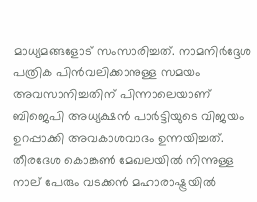മാധ്യമങ്ങളോട് സംസാരിച്ചത്. നാമനിർദ്ദേശ പത്രിക പിൻവലിക്കാനുള്ള സമയം അവസാനിച്ചതിന് പിന്നാലെയാണ് ബിജെപി അധ്യക്ഷൻ പാർട്ടിയുടെ വിജയം ഉറപ്പാക്കി അവകാശവാദം ഉന്നയിച്ചത്. തീരദേശ കൊങ്കൺ മേഖലയിൽ നിന്നുള്ള നാല് പേരും വടക്കൻ മഹാരാഷ്ട്രയിൽ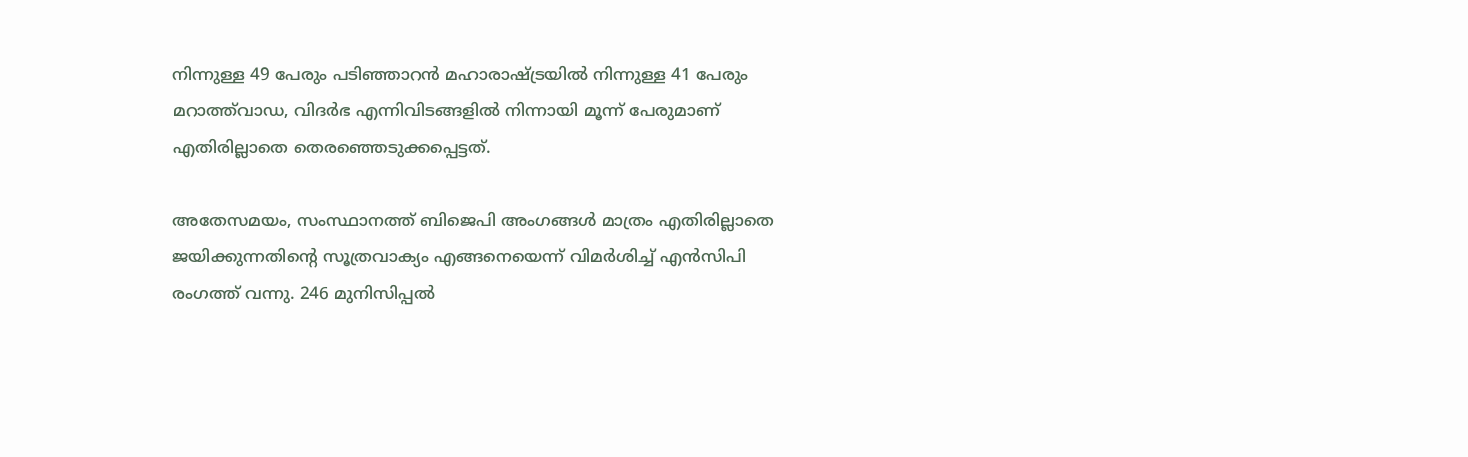നിന്നുള്ള 49 പേരും പടിഞ്ഞാറൻ മഹാരാഷ്ട്രയിൽ നിന്നുള്ള 41 പേരും മറാത്ത്‌വാഡ, വിദർഭ എന്നിവിടങ്ങളിൽ നിന്നായി മൂന്ന് പേരുമാണ് എതിരില്ലാതെ തെരഞ്ഞെടുക്കപ്പെട്ടത്.

അതേസമയം, സംസ്ഥാനത്ത് ബിജെപി അംഗങ്ങൾ മാത്രം എതിരില്ലാതെ ജയിക്കുന്നതിന്റെ സൂത്രവാക്യം എങ്ങനെയെന്ന് വിമർശിച്ച് എൻസിപി രംഗത്ത് വന്നു. 246 മുനിസിപ്പൽ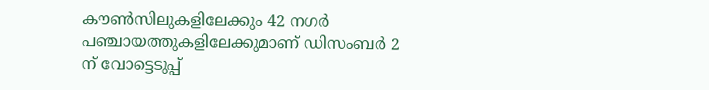കൗൺസിലുകളിലേക്കും 42 നഗർ പഞ്ചായത്തുകളിലേക്കുമാണ് ഡിസംബർ 2 ന് വോട്ടെടുപ്പ്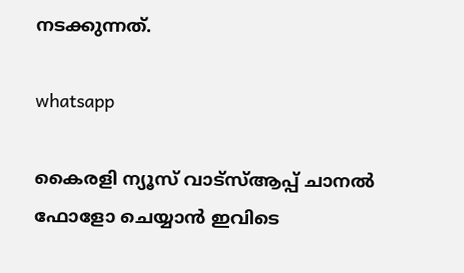നടക്കുന്നത്.

whatsapp

കൈരളി ന്യൂസ് വാട്‌സ്ആപ്പ് ചാനല്‍ ഫോളോ ചെയ്യാന്‍ ഇവിടെ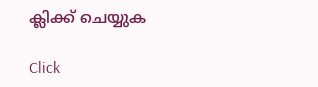ക്ലിക്ക് ചെയ്യുക

Click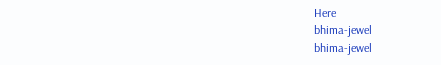Here
bhima-jewel
bhima-jewel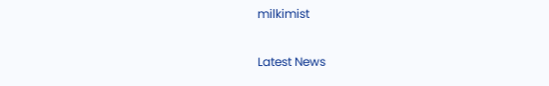milkimist

Latest News